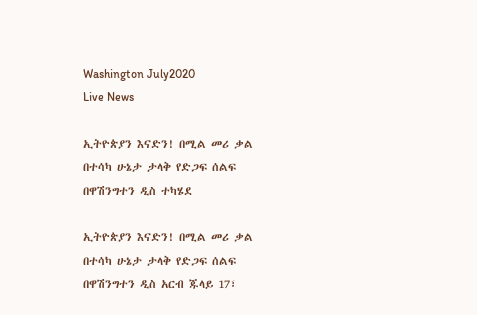Washington July2020
Live News

ኢትዮጵያን እናድን! በሚል መሪ ቃል በተሳካ ሁኔታ ታላቅ የድጋፍ ሰልፍ በዋሽንግተን ዲስ ተካሄደ

ኢትዮጵያን እናድን! በሚል መሪ ቃል በተሳካ ሁኔታ ታላቅ የድጋፍ ሰልፍ በዋሽንግተን ዲስ አርብ ጁላይ 17፣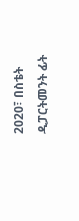2020፣ በስቴት ዲፓርትመንት ፊት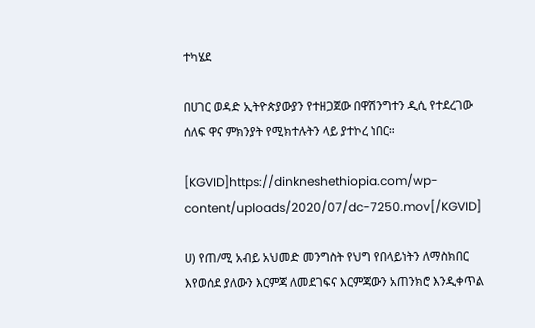ተካሄደ

በሀገር ወዳድ ኢትዮጵያውያን የተዘጋጀው በዋሽንግተን ዲሲ የተደረገው ሰለፍ ዋና ምክንያት የሚክተሉትን ላይ ያተኮረ ነበር።

[KGVID]https://dinkneshethiopia.com/wp-content/uploads/2020/07/dc-7250.mov[/KGVID]

ሀ) የጠ/ሚ አብይ አህመድ መንግስት የህግ የበላይነትን ለማስክበር እየወሰደ ያለውን እርምጃ ለመደገፍና እርምጃውን አጠንክሮ እንዲቀጥል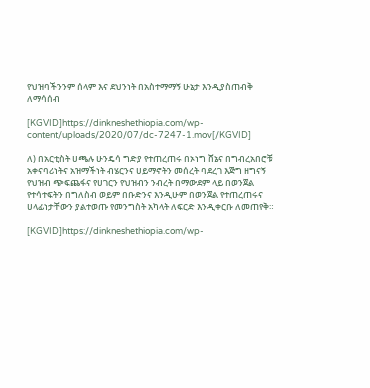የህዝባችንንም ሰላም እና ደህንነት በአስተማማኝ ሁኔታ እንዲያስጠብቅ ለማሳሰብ

[KGVID]https://dinkneshethiopia.com/wp-content/uploads/2020/07/dc-7247-1.mov[/KGVID]

ለ) በአርቲስት ሀጫሉ ሁንዴሳ ግድያ የተጠረጠሩ በኦነግ ሸኔና በግብረአበሮቹ አቀናባሪነትና አዝማችነት ብሄርንና ሀይማኖትን መሰረት ባደረገ እጅግ ዘግናኝ የህዝብ ጭፍጨፋና የሀገርን የህዝብን ንብረት በማውደም ላይ በወንጀል የተሳተፍትን በግለስብ ወይም በቡድንና እንዲሁም በወንጀል የተጠረጠሩና ሀላፊነታቸውን ያልተወጡ የመንግስት አካላት ለፍርድ እንዲቀርቡ ለመጠየቅ።

[KGVID]https://dinkneshethiopia.com/wp-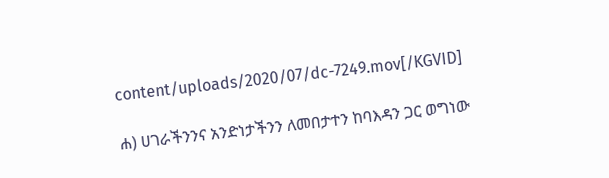content/uploads/2020/07/dc-7249.mov[/KGVID]

ሐ) ሀገራችንንና አንድነታችንን ለመበታተን ከባእዳን ጋር ወግነው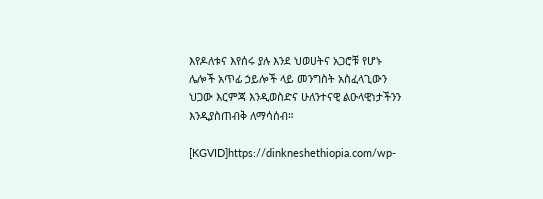እየዶለቱና እየሰሩ ያሉ እንደ ህወሀትና አጋሮቹ የሆኑ ሌሎች አጥፊ ኃይሎች ላይ መንግስት አስፈላጊውን ህጋው እርምጃ እንዲወስድና ሁለንተናዊ ልዑላዊነታችንን እንዲያስጠብቅ ለማሳሰብ።

[KGVID]https://dinkneshethiopia.com/wp-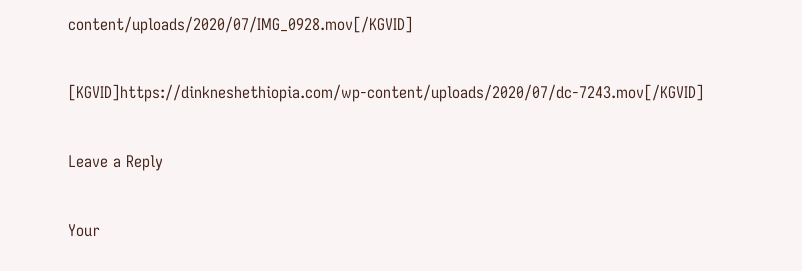content/uploads/2020/07/IMG_0928.mov[/KGVID]

[KGVID]https://dinkneshethiopia.com/wp-content/uploads/2020/07/dc-7243.mov[/KGVID]

Leave a Reply

Your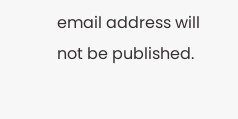email address will not be published.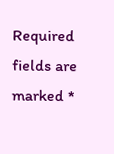Required fields are marked *